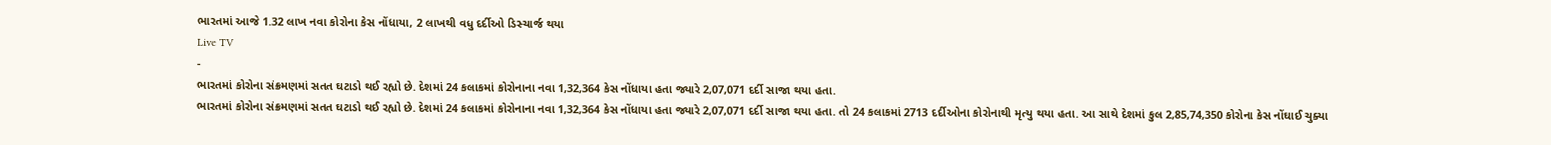ભારતમાં આજે 1.32 લાખ નવા કોરોના કેસ નોંધાયા, 2 લાખથી વધુ દર્દીઓ ડિસ્ચાર્જ થયા
Live TV
-
ભારતમાં કોરોના સંક્રમણમાં સતત ઘટાડો થઈ રહ્યો છે. દેશમાં 24 કલાકમાં કોરોનાના નવા 1,32,364 કેસ નોંધાયા હતા જ્યારે 2,07,071 દર્દી સાજા થયા હતા.
ભારતમાં કોરોના સંક્રમણમાં સતત ઘટાડો થઈ રહ્યો છે. દેશમાં 24 કલાકમાં કોરોનાના નવા 1,32,364 કેસ નોંધાયા હતા જ્યારે 2,07,071 દર્દી સાજા થયા હતા. તો 24 કલાકમાં 2713 દર્દીઓના કોરોનાથી મૃત્યુ થયા હતા. આ સાથે દેશમાં કુલ 2,85,74,350 કોરોના કેસ નોંઘાઈ ચુક્યા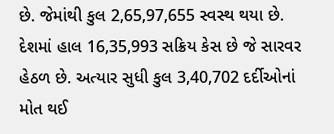છે. જેમાંથી કુલ 2,65,97,655 સ્વસ્થ થયા છે. દેશમાં હાલ 16,35,993 સક્રિય કેસ છે જે સારવર હેઠળ છે. અત્યાર સુધી કુલ 3,40,702 દર્દીઓનાં મોત થઈ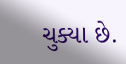ચુક્યા છે.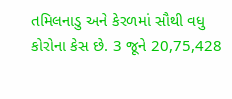તમિલનાડુ અને કેરળમાં સૌથી વધુ કોરોના કેસ છે. 3 જૂને 20,75,428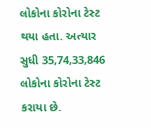લોકોના કોરોના ટેસ્ટ થયા હતા. અત્યાર સુધી 35,74,33,846 લોકોના કોરોના ટેસ્ટ કરાયા છે.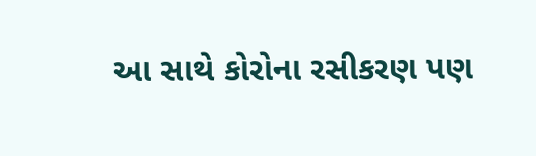આ સાથે કોરોના રસીકરણ પણ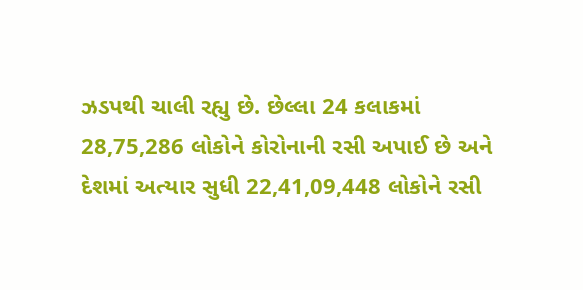ઝડપથી ચાલી રહ્યુ છે. છેલ્લા 24 કલાકમાં 28,75,286 લોકોને કોરોનાની રસી અપાઈ છે અને દેશમાં અત્યાર સુધી 22,41,09,448 લોકોને રસી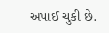અપાઈ ચુકી છે.